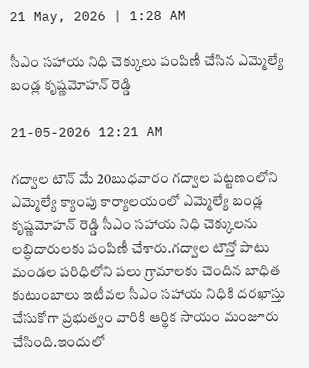21 May, 2026 | 1:28 AM

సీఎం సహాయ నిధి చెక్కులు పంపిణీ చేసిన ఎమ్మెల్యే బండ్ల కృష్ణమోహన్ రెడ్డి

21-05-2026 12:21 AM

గద్వాల టౌన్ మే 20బుధవారం గద్వాల పట్టణంలోని ఎమ్మెల్యే క్యాంపు కార్యాలయంలో ఎమ్మెల్యే బండ్ల కృష్ణమోహన్ రెడ్డి సీఎం సహాయ నిధి చెక్కులను లబ్ధిదారులకు పంపిణీ చేశారు.గద్వాల టౌన్తో పాటు మండల పరిధిలోని పలు గ్రామాలకు చెందిన బాధిత కుటుంబాలు ఇటీవల సీఎం సహాయ నిధికి దరఖాస్తు చేసుకోగా ప్రభుత్వం వారికి ఆర్థిక సాయం మంజూరు చేసింది.ఇందులో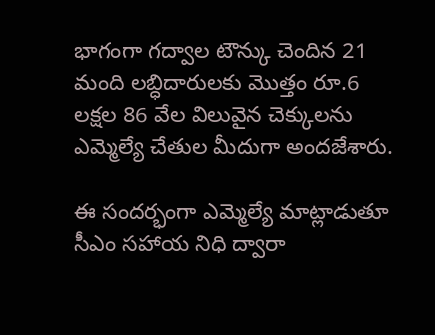భాగంగా గద్వాల టౌన్కు చెందిన 21 మంది లబ్ధిదారులకు మొత్తం రూ.6 లక్షల 86 వేల విలువైన చెక్కులను ఎమ్మెల్యే చేతుల మీదుగా అందజేశారు.

ఈ సందర్భంగా ఎమ్మెల్యే మాట్లాడుతూ సీఎం సహాయ నిధి ద్వారా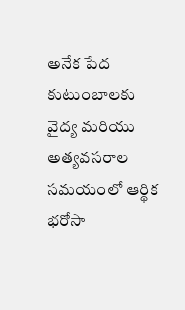అనేక పేద కుటుంబాలకు వైద్య మరియు అత్యవసరాల సమయంలో ఆర్థిక భరోసా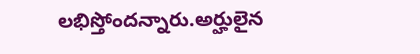లభిస్తోందన్నారు.అర్హులైన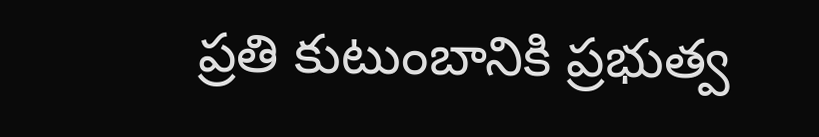ప్రతి కుటుంబానికి ప్రభుత్వ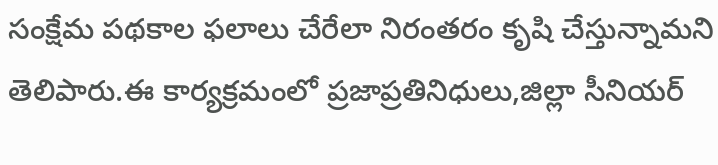సంక్షేమ పథకాల ఫలాలు చేరేలా నిరంతరం కృషి చేస్తున్నామని తెలిపారు.ఈ కార్యక్రమంలో ప్రజాప్రతినిధులు,జిల్లా సీనియర్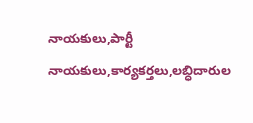నాయకులు,పార్టీ నాయకులు,కార్యకర్తలు,లబ్ధిదారుల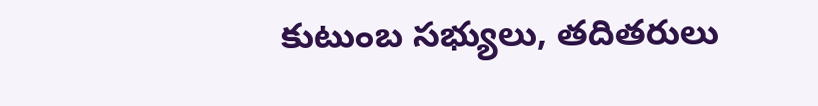కుటుంబ సభ్యులు, తదితరులు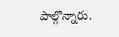పాల్గొన్నారు.